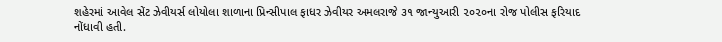શહેરમાં આવેલ સેંટ ઝેવીયર્સ લોયોલા શાળાના પ્રિન્સીપાલ ફાધર ઝેવીયર અમલરાજે ૩૧ જાન્યુઆરી ૨૦૨૦ના રોજ પોલીસ ફરિયાદ નોંધાવી હતી.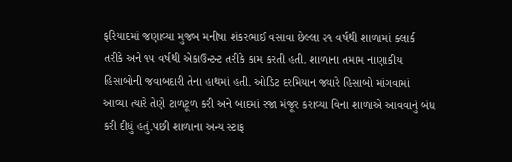ફરિયાદમાં જણાવ્યા મુજબ મનીષા શંકરભાઈ વસાવા છેલ્લા ૨૧ વર્ષથી શાળામાં ક્લાર્ક તરીકે અને ૧૫ વર્ષથી એકાઉન્ટન્ટ તરીકે કામ કરતી હતી. શાળાના તમામ નાણાકીય હિસાબોની જવાબદારી તેના હાથમાં હતી. ઓડિટ દરમિયાન જ્યારે હિસાબો માંગવામાં આવ્યા ત્યારે તેણે ટાળટૂળ કરી અને બાદમાં રજા મંજૂર કરાવ્યા વિના શાળાએ આવવાનું બંધ કરી દીધું હતું.પછી શાળાના અન્ય સ્ટાફ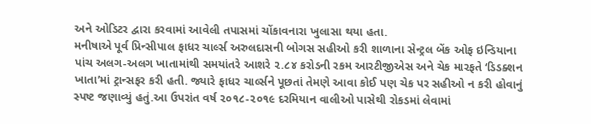અને ઓડિટર દ્વારા કરવામાં આવેલી તપાસમાં ચોંકાવનારા ખુલાસા થયા હતા.
મનીષાએ પૂર્વ પ્રિન્સીપાલ ફાધર ચાર્લ્સ અરુલદાસની બોગસ સહીઓ કરી શાળાના સેન્ટ્રલ બેંક ઓફ ઇન્ડિયાના પાંચ અલગ-અલગ ખાતામાંથી સમયાંતરે આશરે ૨.૮૪ કરોડની રકમ આરટીજીએસ અને ચેક મારફતે ‘ડિડક્શન ખાતા’માં ટ્રાન્સફર કરી હતી. જ્યારે ફાધર ચાર્લ્સને પૂછતાં તેમણે આવા કોઈ પણ ચેક પર સહીઓ ન કરી હોવાનું સ્પષ્ટ જણાવ્યું હતું.આ ઉપરાંત વર્ષ ૨૦૧૮-૨૦૧૯ દરમિયાન વાલીઓ પાસેથી રોકડમાં લેવામાં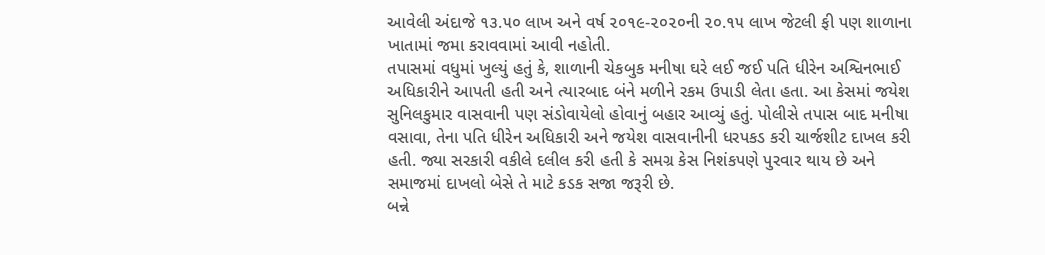આવેલી અંદાજે ૧૩.૫૦ લાખ અને વર્ષ ૨૦૧૯-૨૦૨૦ની ૨૦.૧૫ લાખ જેટલી ફી પણ શાળાના ખાતામાં જમા કરાવવામાં આવી નહોતી.
તપાસમાં વધુમાં ખુલ્યું હતું કે, શાળાની ચેકબુક મનીષા ઘરે લઈ જઈ પતિ ધીરેન અશ્વિનભાઈ અધિકારીને આપતી હતી અને ત્યારબાદ બંને મળીને રકમ ઉપાડી લેતા હતા. આ કેસમાં જયેશ સુનિલકુમાર વાસવાની પણ સંડોવાયેલો હોવાનું બહાર આવ્યું હતું. પોલીસે તપાસ બાદ મનીષા વસાવા, તેના પતિ ધીરેન અધિકારી અને જયેશ વાસવાનીની ધરપકડ કરી ચાર્જશીટ દાખલ કરી હતી. જ્યા સરકારી વકીલે દલીલ કરી હતી કે સમગ્ર કેસ નિશંકપણે પુરવાર થાય છે અને સમાજમાં દાખલો બેસે તે માટે કડક સજા જરૂરી છે.
બન્ને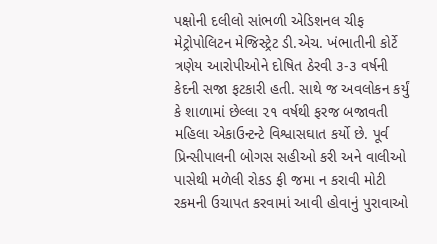પક્ષોની દલીલો સાંભળી એડિશનલ ચીફ મેટ્રોપોલિટન મેજિસ્ટ્રેટ ડી.એચ. ખંભાતીની કોર્ટે ત્રણેય આરોપીઓને દોષિત ઠેરવી ૩-૩ વર્ષની કેદની સજા ફટકારી હતી. સાથે જ અવલોકન કર્યું કે શાળામાં છેલ્લા ૨૧ વર્ષથી ફરજ બજાવતી મહિલા એકાઉન્ટન્ટે વિશ્વાસઘાત કર્યો છે. પૂર્વ પ્રિન્સીપાલની બોગસ સહીઓ કરી અને વાલીઓ પાસેથી મળેલી રોકડ ફી જમા ન કરાવી મોટી રકમની ઉચાપત કરવામાં આવી હોવાનું પુરાવાઓ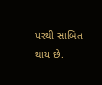પરથી સાબિત થાય છે.